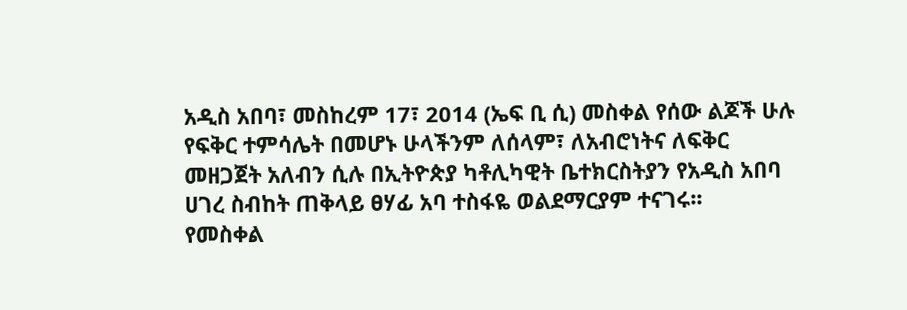አዲስ አበባ፣ መስከረም 17፣ 2014 (ኤፍ ቢ ሲ) መስቀል የሰው ልጆች ሁሉ የፍቅር ተምሳሌት በመሆኑ ሁላችንም ለሰላም፣ ለአብሮነትና ለፍቅር መዘጋጀት አለብን ሲሉ በኢትዮጵያ ካቶሊካዊት ቤተክርስትያን የአዲስ አበባ ሀገረ ስብከት ጠቅላይ ፀሃፊ አባ ተስፋዬ ወልደማርያም ተናገሩ፡፡
የመስቀል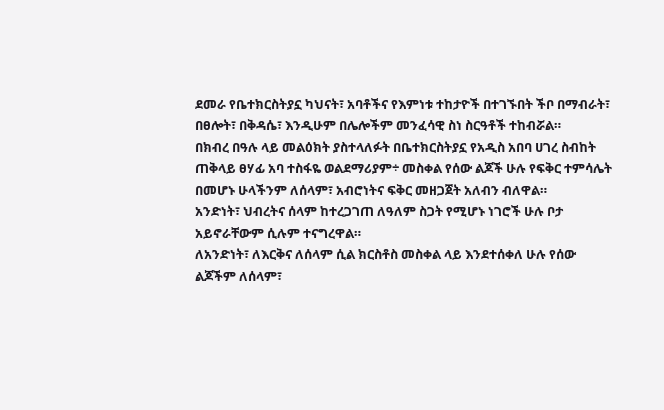ደመራ የቤተክርስትያኗ ካህናት፣ አባቶችና የእምነቱ ተከታዮች በተገኙበት ችቦ በማብራት፣ በፀሎት፣ በቅዳሴ፣ እንዲሁም በሌሎችም መንፈሳዊ ስነ ስርዓቶች ተከብሯል።
በክብረ በዓሉ ላይ መልዕክት ያስተላለፉት በቤተክርስትያኗ የአዲስ አበባ ሀገረ ስብከት ጠቅላይ ፀሃፊ አባ ተስፋዬ ወልደማሪያም÷ መስቀል የሰው ልጆች ሁሉ የፍቅር ተምሳሌት በመሆኑ ሁላችንም ለሰላም፣ አብሮነትና ፍቅር መዘጋጀት አለብን ብለዋል።
አንድነት፣ ህብረትና ሰላም ከተረጋገጠ ለዓለም ስጋት የሚሆኑ ነገሮች ሁሉ ቦታ አይኖራቸውም ሲሉም ተናግረዋል።
ለአንድነት፣ ለእርቅና ለሰላም ሲል ክርስቶስ መስቀል ላይ እንደተሰቀለ ሁሉ የሰው ልጆችም ለሰላም፣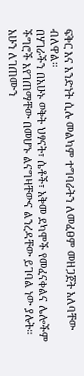ፍቅር እና አንድነት ሲሉ መልካም ተግባራትን ለመፈፀም መዘጋጀት አለባቸው ብለዋል።
በሃገራችን በአሁኑ ወቅት ህፃናት፣ ሴቶች፣ አቅመ ደካሞች የመፈናቀልና ሌሎችም ችግሮች እየገጠማቸው በመሆኑ ልናግዛቸውና ልንረዳቸው ይገባል ነው ያሉት።
አሁን ለገጠሙን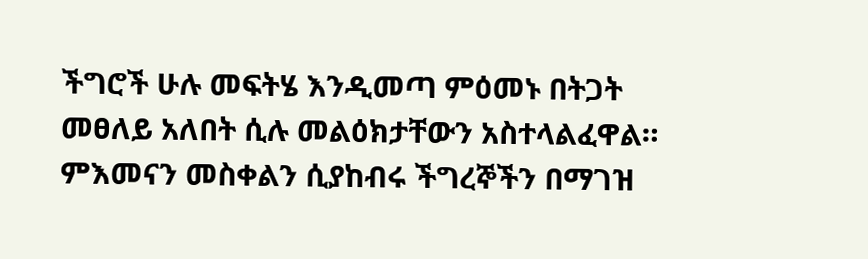ችግሮች ሁሉ መፍትሄ እንዲመጣ ምዕመኑ በትጋት መፀለይ አለበት ሲሉ መልዕክታቸውን አስተላልፈዋል።
ምእመናን መስቀልን ሲያከብሩ ችግረኞችን በማገዝ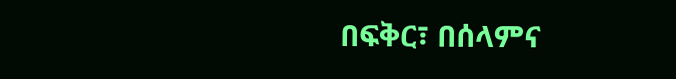በፍቅር፣ በሰላምና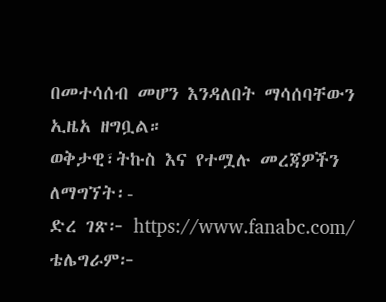በመተሳሰብ መሆን እንዳለበት ማሳሰባቸውን ኢዜአ ዘግቧል።
ወቅታዊ፣ትኩስ እና የተሟሉ መረጃዎችን ለማግኘት፡-
ድረ ገጽ፦ https://www.fanabc.com/
ቴሌግራም፦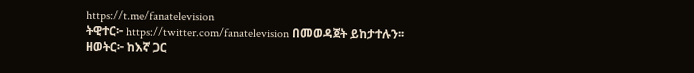https://t.me/fanatelevision
ትዊተር፦ https://twitter.com/fanatelevision በመወዳጀት ይከታተሉን፡፡
ዘወትር፦ ከእኛ ጋር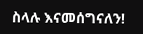ስላሉ እናመሰግናለን!